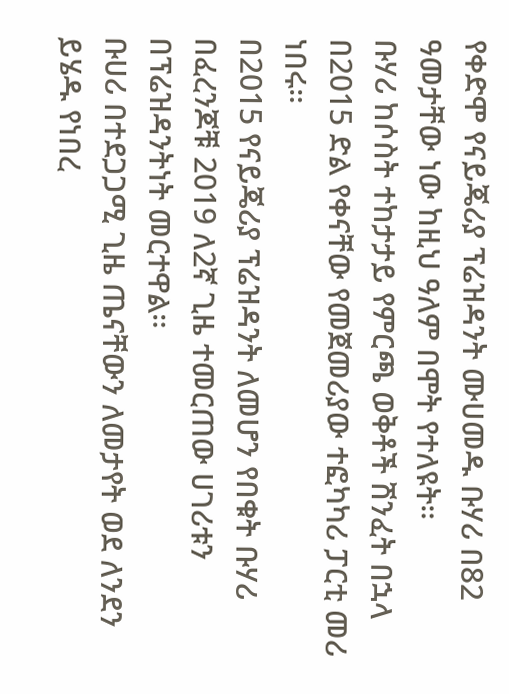የቀድሞ የናይጄሪያ ፕሬዝዳንት ሙሀመዱ ቡሃሪ በ82 ዓመታቸው ነው ከዚህ ዓለም በሞት የተለዩት።
ቡሃሪ ከሶስት ተከታታይ የምርጫ ወቅቶች ሽንፈት በኋላ በ2015 ድል የቀናቸው የመጀመሪያው ተፎካካሪ ፓርቲ መሪ ነበሩ።
በ2015 የናይጄሪያ ፕሬዝዳንት ለመሆን የበቁት ቡሃሪ በፈረንጆቹ 2019 ለ2ኛ ጊዜ ተመርጠው ሀገሪቱን በፕሬዝዳንትነት መርተዋል።
ቡሀሪ በተደጋጋሚ ጊዜ ጤናቸውን ለመታየት ወደ ለንደን ይሄዱ የነበረ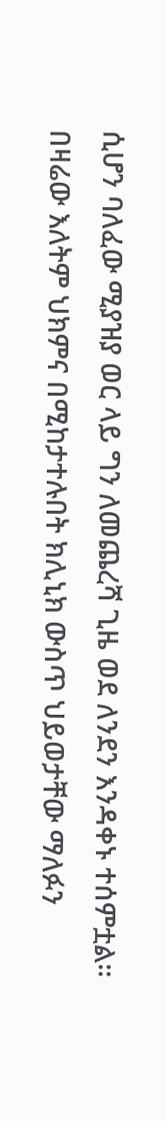ሲሆን ባለፈው ሚያዝያ ወር ላይ ግን ለመጨረሻ ጊዜ ወደ ለንደን እንዳቀኑ ተሰምቷል።
በዛሬው እለትም ህክምና በሚከታተሉበት ክሊኒክ ውስጥ ህይወታቸው ማለፉን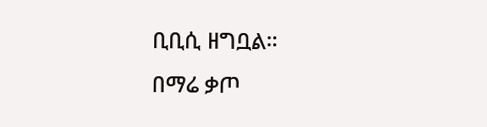ቢቢሲ ዘግቧል።
በማሬ ቃጦ